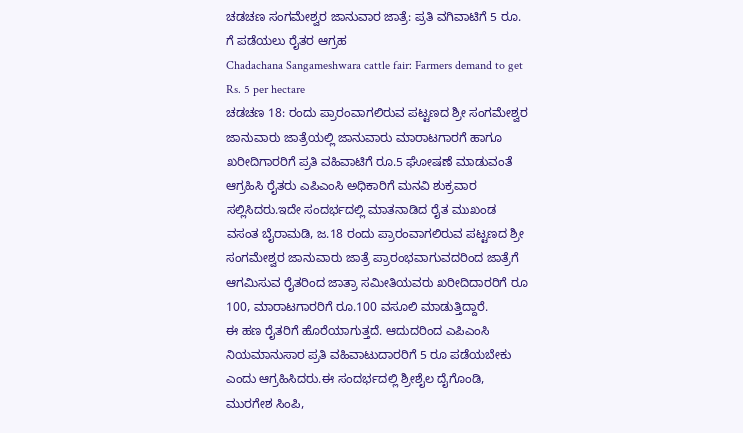ಚಡಚಣ ಸಂಗಮೇಶ್ವರ ಜಾನುವಾರ ಜಾತ್ರೆ: ಪ್ರತಿ ವಗಿವಾಟಿಗೆ 5 ರೂ. ಗೆ ಪಡೆಯಲು ರೈತರ ಆಗ್ರಹ
Chadachana Sangameshwara cattle fair: Farmers demand to get Rs. 5 per hectare
ಚಡಚಣ 18: ರಂದು ಪ್ರಾರಂವಾಗಲಿರುವ ಪಟ್ಟಣದ ಶ್ರೀ ಸಂಗಮೇಶ್ವರ ಜಾನುವಾರು ಜಾತ್ರೆಯಲ್ಲಿ ಜಾನುವಾರು ಮಾರಾಟಗಾರಗೆ ಹಾಗೂ ಖರೀದಿಗಾರರಿಗೆ ಪ್ರತಿ ವಹಿವಾಟಿಗೆ ರೂ.5 ಘೋಷಣೆ ಮಾಡುವಂತೆ ಆಗ್ರಹಿಸಿ ರೈತರು ಎಪಿಎಂಸಿ ಅಧಿಕಾರಿಗೆ ಮನವಿ ಶುಕ್ರವಾರ ಸಲ್ಲಿಸಿದರು.ಇದೇ ಸಂದರ್ಭದಲ್ಲಿ ಮಾತನಾಡಿದ ರೈತ ಮುಖಂಡ ವಸಂತ ಬೈರಾಮಡಿ, ಜ.18 ರಂದು ಪ್ರಾರಂವಾಗಲಿರುವ ಪಟ್ಟಣದ ಶ್ರೀ ಸಂಗಮೇಶ್ವರ ಜಾನುವಾರು ಜಾತ್ರೆ ಪ್ರಾರಂಭವಾಗುವದರಿಂದ ಜಾತ್ರೆಗೆ ಆಗಮಿಸುವ ರೈತರಿಂದ ಜಾತ್ರಾ ಸಮೀತಿಯವರು ಖರೀದಿದಾರರಿಗೆ ರೂ 100, ಮಾರಾಟಗಾರರಿಗೆ ರೂ.100 ವಸೂಲಿ ಮಾಡುತ್ತಿದ್ದಾರೆ.
ಈ ಹಣ ರೈತರಿಗೆ ಹೊರೆಯಾಗುತ್ತದೆ. ಆದುದರಿಂದ ಎಪಿಎಂಸಿ ನಿಯಮಾನುಸಾರ ಪ್ರತಿ ವಹಿವಾಟುದಾರರಿಗೆ 5 ರೂ ಪಡೆಯಬೇಕು ಎಂದು ಆಗ್ರಹಿಸಿದರು.ಈ ಸಂದರ್ಭದಲ್ಲಿ ಶ್ರೀಶೈಲ ದೈಗೊಂಡಿ, ಮುರಗೇಶ ಸಿಂಪಿ,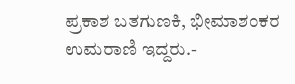ಪ್ರಕಾಶ ಬತಗುಣಕಿ, ಭೀಮಾಶಂಕರ ಉಮರಾಣಿ ಇದ್ದರು.-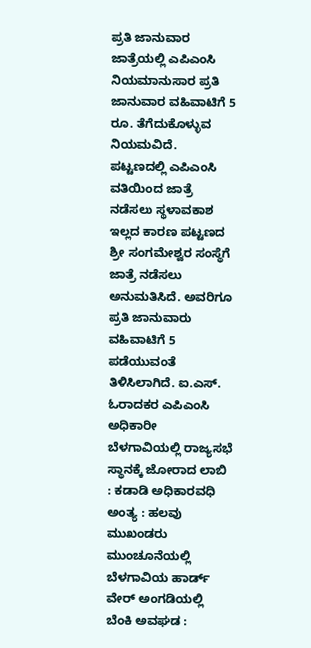ಪ್ರತಿ ಜಾನುವಾರ ಜಾತ್ರೆಯಲ್ಲಿ ಎಪಿಎಂಸಿ ನಿಯಮಾನುಸಾರ ಪ್ರತಿ ಜಾನುವಾರ ವಹಿವಾಟಿಗೆ 5 ರೂ. ತೆಗೆದುಕೊಳ್ಳುವ ನಿಯಮವಿದೆ. ಪಟ್ಟಣದಲ್ಲಿ ಎಪಿಎಂಸಿ ವತಿಯಿಂದ ಜಾತ್ರೆ ನಡೆಸಲು ಸ್ಥಳಾವಕಾಶ ಇಲ್ಲದ ಕಾರಣ ಪಟ್ಟಣದ ಶ್ರೀ ಸಂಗಮೇಶ್ವರ ಸಂಸ್ಥೆಗೆ ಜಾತ್ರೆ ನಡೆಸಲು ಅನುಮತಿಸಿದೆ. ಅವರಿಗೂ ಪ್ರತಿ ಜಾನುವಾರು ವಹಿವಾಟಿಗೆ 5 ಪಡೆಯುವಂತೆ ತಿಳಿಸಿಲಾಗಿದೆ. ಐ.ಎಸ್. ಓರಾದಕರ ಎಪಿಎಂಸಿ ಅಧಿಕಾರೀ
ಬೆಳಗಾವಿಯಲ್ಲಿ ರಾಜ್ಯಸಭೆ ಸ್ಥಾನಕ್ಕೆ ಜೋರಾದ ಲಾಬಿ : ಕಡಾಡಿ ಅಧಿಕಾರವಧಿ ಅಂತ್ಯ : ಹಲವು ಮುಖಂಡರು ಮುಂಚೂನೆಯಲ್ಲಿ
ಬೆಳಗಾವಿಯ ಹಾರ್ಡ್ ವೇರ್ ಅಂಗಡಿಯಲ್ಲಿ ಬೆಂಕಿ ಅವಘಡ :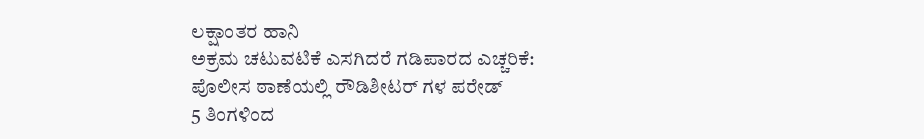ಲಕ್ಷಾಂತರ ಹಾನಿ
ಅಕ್ರಮ ಚಟುವಟಿಕೆ ಎಸಗಿದರೆ ಗಡಿಪಾರದ ಎಚ್ಚರಿಕೆ: ಪೊಲೀಸ ಠಾಣೆಯಲ್ಲಿ ರೌಡಿಶೀಟರ್ ಗಳ ಪರೇಡ್
5 ತಿಂಗಳಿಂದ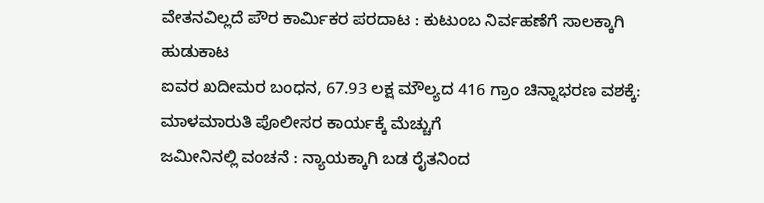ವೇತನವಿಲ್ಲದೆ ಪೌರ ಕಾರ್ಮಿಕರ ಪರದಾಟ : ಕುಟುಂಬ ನಿರ್ವಹಣೆಗೆ ಸಾಲಕ್ಕಾಗಿ ಹುಡುಕಾಟ
ಐವರ ಖದೀಮರ ಬಂಧನ, 67.93 ಲಕ್ಷ ಮೌಲ್ಯದ 416 ಗ್ರಾಂ ಚಿನ್ನಾಭರಣ ವಶಕ್ಕೆ: ಮಾಳಮಾರುತಿ ಪೊಲೀಸರ ಕಾರ್ಯಕ್ಕೆ ಮೆಚ್ಚುಗೆ
ಜಮೀನಿನಲ್ಲಿ ವಂಚನೆ : ನ್ಯಾಯಕ್ಕಾಗಿ ಬಡ ರೈತನಿಂದ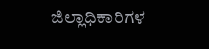ಜಿಲ್ಲಾಧಿಕಾರಿಗಳ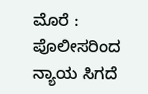ಮೊರೆ : ಪೊಲೀಸರಿಂದ ನ್ಯಾಯ ಸಿಗದೆ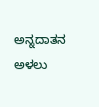ಅನ್ನದಾತನ ಅಳಲು